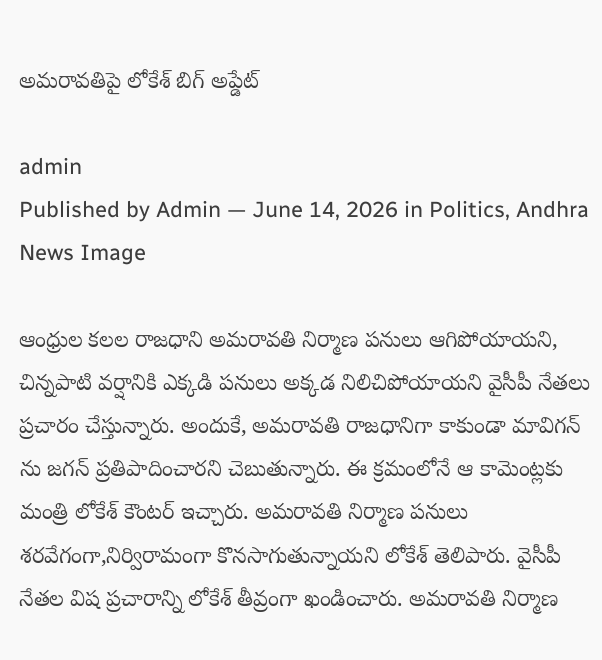అమరావతిపై లోకేశ్ బిగ్ అప్డేట్

admin
Published by Admin — June 14, 2026 in Politics, Andhra
News Image

ఆంధ్రుల కలల రాజధాని అమరావతి నిర్మాణ పనులు ఆగిపోయాయని, చిన్నపాటి వర్షానికి ఎక్కడి పనులు అక్కడ నిలిచిపోయాయని వైసీపీ నేతలు ప్రచారం చేస్తున్నారు. అందుకే, అమరావతి రాజధానిగా కాకుండా మావిగన్ ను జగన్ ప్రతిపాదించారని చెబుతున్నారు. ఈ క్రమంలోనే ఆ కామెంట్లకు మంత్రి లోకేశ్ కౌంటర్ ఇచ్చారు. అమరావతి నిర్మాణ పనులు శరవేగంగా,నిర్విరామంగా కొనసాగుతున్నాయని లోకేశ్ తెలిపారు. వైసీపీ నేతల విష ప్రచారాన్ని లోకేశ్ తీవ్రంగా ఖండించారు. అమరావతి నిర్మాణ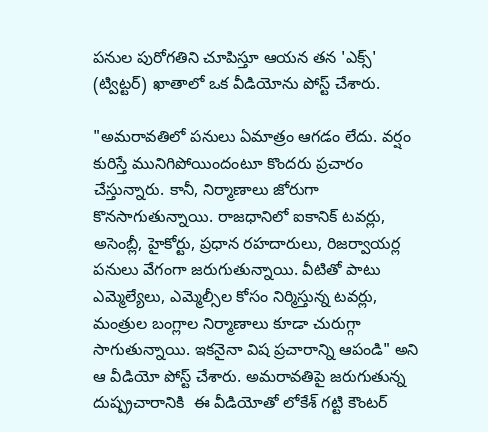పనుల పురోగతిని చూపిస్తూ ఆయన తన 'ఎక్స్' (ట్విట్టర్) ఖాతాలో ఒక వీడియోను పోస్ట్ చేశారు.

"అమరావతిలో పనులు ఏమాత్రం ఆగడం లేదు. వర్షం కురిస్తే మునిగిపోయిందంటూ కొందరు ప్రచారం చేస్తున్నారు. కానీ, నిర్మాణాలు జోరుగా కొనసాగుతున్నాయి. రాజధానిలో ఐకానిక్ టవర్లు, అసెంబ్లీ, హైకోర్టు, ప్రధాన రహదారులు, రిజర్వాయర్ల పనులు వేగంగా జరుగుతున్నాయి. వీటితో పాటు ఎమ్మెల్యేలు, ఎమ్మెల్సీల కోసం నిర్మిస్తున్న టవర్లు, మంత్రుల బంగ్లాల నిర్మాణాలు కూడా చురుగ్గా సాగుతున్నాయి. ఇకనైనా విష ప్రచారాన్ని ఆపండి" అని ఆ వీడియో పోస్ట్ చేశారు. అమరావతిపై జరుగుతున్న దుష్ప్రచారానికి  ఈ వీడియోతో లోకేశ్ గట్టి కౌంటర్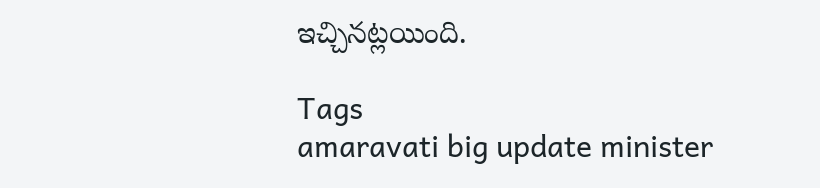ఇచ్చినట్లయింది.

Tags
amaravati big update minister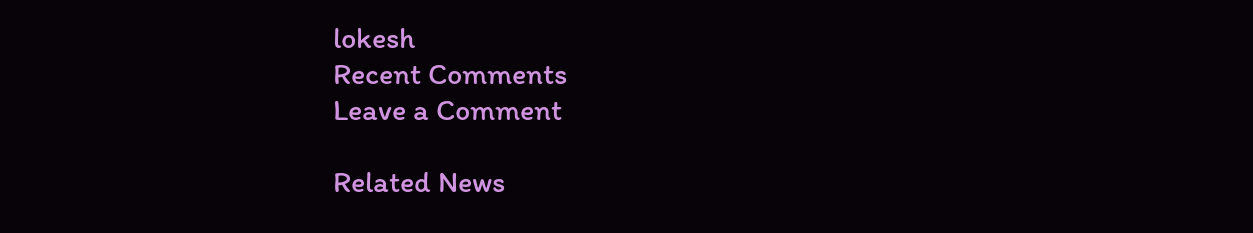lokesh
Recent Comments
Leave a Comment

Related News